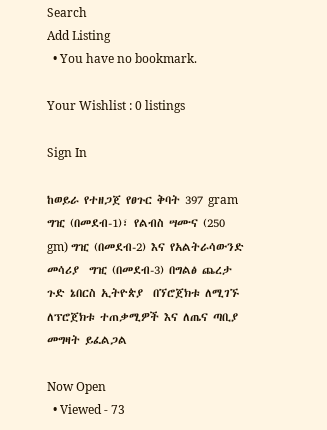Search
Add Listing
  • You have no bookmark.

Your Wishlist : 0 listings

Sign In

ከወይራ የተዘጋጀ የፀጉር ቅባት 397 gram ግዢ (በመደብ-1)፣ የልብስ ሣሙና (250 gm) ግዢ (በመደብ-2) እና የአልትራሳውንድ መሳሪያ  ግዢ (በመደብ-3) በግልፅ ጨረታ ጉድ ኔበርስ ኢትዮጵያ  በኘሮጀክቱ ለሚገኙ ለፕሮጀክቱ ተጠቃሚዎች እና ለጤና ጣቢያ መግዛት ይፈልጋል

Now Open
  • Viewed - 73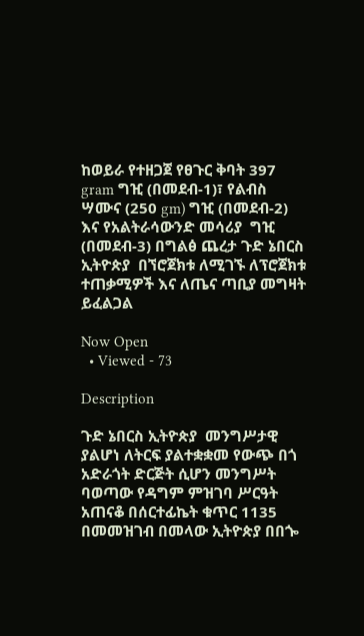ከወይራ የተዘጋጀ የፀጉር ቅባት 397 gram ግዢ (በመደብ-1)፣ የልብስ ሣሙና (250 gm) ግዢ (በመደብ-2) እና የአልትራሳውንድ መሳሪያ  ግዢ (በመደብ-3) በግልፅ ጨረታ ጉድ ኔበርስ ኢትዮጵያ  በኘሮጀክቱ ለሚገኙ ለፕሮጀክቱ ተጠቃሚዎች እና ለጤና ጣቢያ መግዛት ይፈልጋል

Now Open
  • Viewed - 73

Description

ጉድ ኔበርስ ኢትዮጵያ  መንግሥታዊ ያልሆነ ለትርፍ ያልተቋቋመ የውጭ በጎ አድራጎት ድርጅት ሲሆን መንግሥት ባወጣው የዳግም ምዝገባ ሥርዓት አጠናቆ በሰርተፊኬት ቁጥር 1135 በመመዝገብ በመላው ኢትዮጵያ በበጐ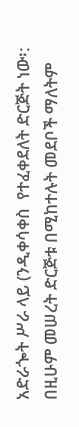አድራጐት ሥራ ላይ (ንዲቀሳቀስ  የተፈቀደለት ድርጅት ነው፡: በዚሁም መሠረት ድርጅቱ በሚከተሉት መደቦች ማለትም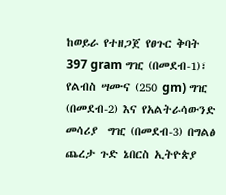ከወይራ የተዘጋጀ የፀጉር ቅባት 397 gram ግዢ (በመደብ-1)፣ የልብስ ሣሙና (250 gm) ግዢ (በመደብ-2) እና የአልትራሳውንድ መሳሪያ  ግዢ (በመደብ-3) በግልፅ ጨረታ ጉድ ኔበርስ ኢትዮጵያ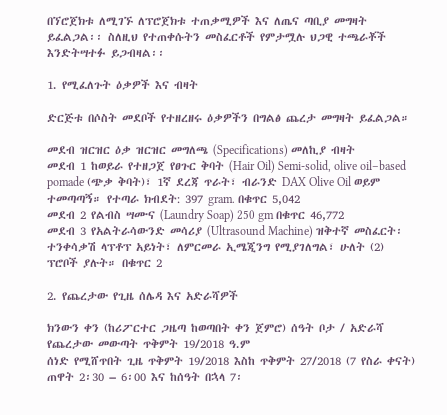በኘሮጀክቱ ለሚገኙ ለፕሮጀክቱ ተጠቃሚዎች እና ለጤና ጣቢያ መግዛት ይፈልጋል፡፡ ስለዚህ የተጠቀሱትን መስፈርቶች የምታሟሉ ህጋዊ ተጫራቾች እንድትሣተፉ ይጋብዛል፡፡

1. የሚፈለጉት ዕቃዎች እና ብዛት

ድርጅቱ በሶስት መደቦች የተዘረዘሩ ዕቃዎችን በግልፅ ጨረታ መግዛት ይፈልጋል።

መደብ ዝርዝር ዕቃ ዝርዝር መግለጫ (Specifications) መለኪያ ብዛት
መደብ 1 ከወይራ የተዘጋጀ የፀጉር ቅባት (Hair Oil) Semi-solid, olive oil–based pomade (ጭቃ ቅባት)፣ 1ኛ ደረጃ ጥራት፣ ብራንድ DAX Olive Oil ወይም ተመጣጣኝ። የተጣራ ክብደት: 397 gram. በቁጥር 5,042
መደብ 2 የልብስ ሣሙና (Laundry Soap) 250 gm በቁጥር 46,772
መደብ 3 የአልትራሳውንድ መሳሪያ (Ultrasound Machine) ዝቅተኛ መስፈርት፡ ተንቀሳቃሽ ላፕቶፕ አይነት፣ ለምርመራ ኢሜጂንግ የሚያገለግል፣ ሁለት (2) ፕሮቦች ያሉት። በቁጥር 2

2. የጨረታው የጊዜ ሰሌዳ እና አድራሻዎች

ክንውን ቀን (ከሪፖርተር ጋዜጣ ከወጣበት ቀን ጀምሮ) ሰዓት ቦታ / አድራሻ
የጨረታው መውጣት ጥቅምት 19/2018 ዓ.ም
ሰነድ የሚሸጥበት ጊዜ ጥቅምት 19/2018 እስከ ጥቅምት 27/2018 (7 የስራ ቀናት) ጠዋት 2፡30 – 6፡00 እና ከሰዓት በኋላ 7፡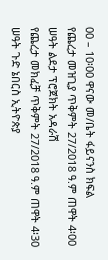00 – 10፡00 ዋናው መ/ቤት ፋይናንስ ክፍል
የጨረታ መዝጊያ ጥቅምት 27/2018 ዓ.ም ጠዋት 4፡00 ሠዓት ልደታ ፕሮጀክት አዳራሽ
የጨረታ መክፈቻ ጥቅምት 27/2018 ዓ.ም ጠዋት 4፡30 ሠዓት ጉድ ኔበርስ ኢትዮጵያ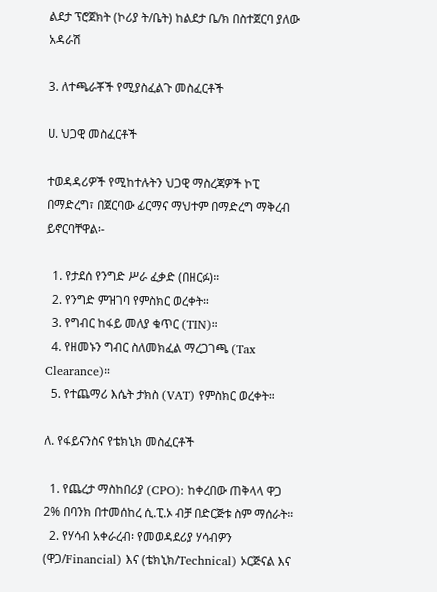ልደታ ፕሮጀክት (ኮሪያ ት/ቤት) ከልደታ ቤ/ክ በስተጀርባ ያለው አዳራሽ

3. ለተጫራቾች የሚያስፈልጉ መስፈርቶች

ሀ. ህጋዊ መስፈርቶች

ተወዳዳሪዎች የሚከተሉትን ህጋዊ ማስረጃዎች ኮፒ በማድረግ፣ በጀርባው ፊርማና ማህተም በማድረግ ማቅረብ ይኖርባቸዋል፡-

  1. የታደሰ የንግድ ሥራ ፈቃድ (በዘርፉ)።
  2. የንግድ ምዝገባ የምስክር ወረቀት።
  3. የግብር ከፋይ መለያ ቁጥር (TIN)።
  4. የዘመኑን ግብር ስለመክፈል ማረጋገጫ (Tax Clearance)።
  5. የተጨማሪ እሴት ታክስ (VAT) የምስክር ወረቀት።

ለ. የፋይናንስና የቴክኒክ መስፈርቶች

  1. የጨረታ ማስከበሪያ (CPO): ከቀረበው ጠቅላላ ዋጋ 2% በባንክ በተመሰከረ ሲ.ፒ.ኦ ብቻ በድርጅቱ ስም ማሰራት።
  2. የሃሳብ አቀራረብ፡ የመወዳደሪያ ሃሳብዎን (ዋጋ/Financial) እና (ቴክኒክ/Technical) ኦርጅናል እና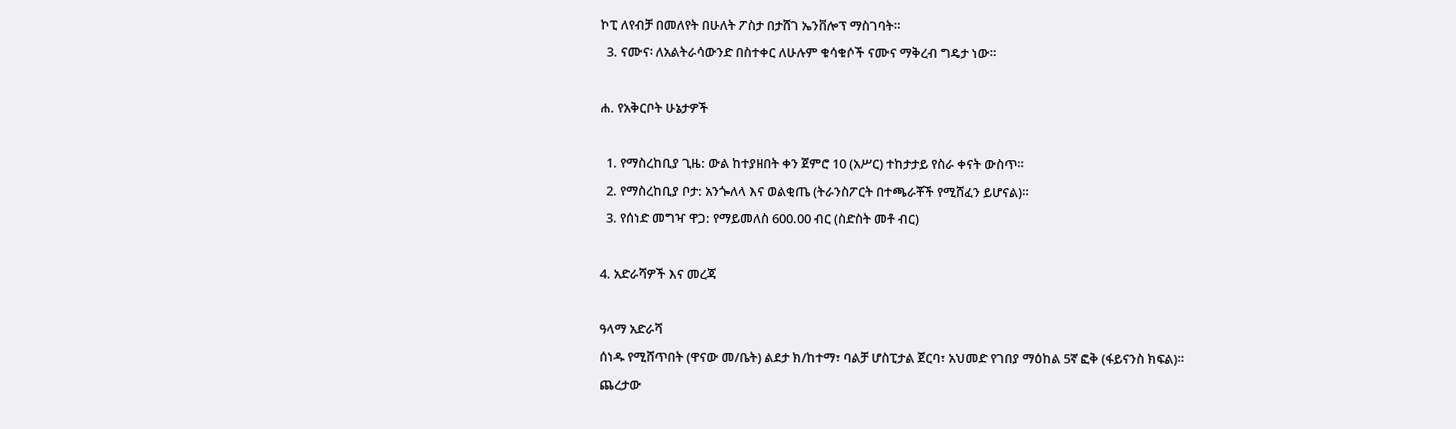ኮፒ ለየብቻ በመለየት በሁለት ፖስታ በታሸገ ኤንቨሎፕ ማስገባት።
  3. ናሙና፡ ለአልትራሳውንድ በስተቀር ለሁሉም ቁሳቁሶች ናሙና ማቅረብ ግዴታ ነው።

ሐ. የአቅርቦት ሁኔታዎች

  1. የማስረከቢያ ጊዜ: ውል ከተያዘበት ቀን ጀምሮ 10 (አሥር) ተከታታይ የስራ ቀናት ውስጥ።
  2. የማስረከቢያ ቦታ: አንጐለላ እና ወልቂጤ (ትራንስፖርት በተጫራቾች የሚሸፈን ይሆናል)።
  3. የሰነድ መግዣ ዋጋ: የማይመለስ 600.00 ብር (ስድስት መቶ ብር)

4. አድራሻዎች እና መረጃ

ዓላማ አድራሻ
ሰነዱ የሚሸጥበት (ዋናው መ/ቤት) ልደታ ክ/ከተማ፣ ባልቻ ሆስፒታል ጀርባ፣ አህመድ የገበያ ማዕከል 5ኛ ፎቅ (ፋይናንስ ክፍል)።
ጨረታው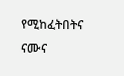የሚከፈትበትና ናሙና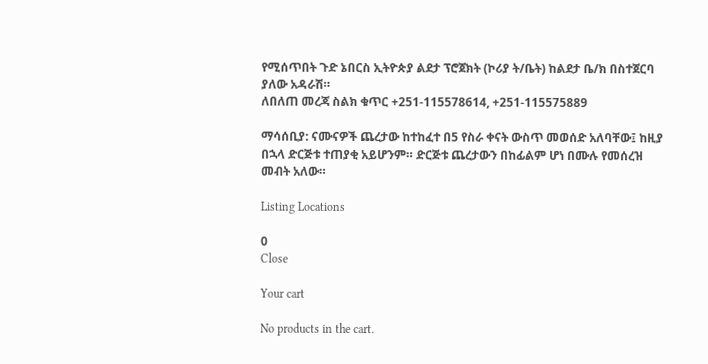የሚሰጥበት ጉድ ኔበርስ ኢትዮጵያ ልደታ ፕሮጀክት (ኮሪያ ት/ቤት) ከልደታ ቤ/ክ በስተጀርባ ያለው አዳራሽ።
ለበለጠ መረጃ ስልክ ቁጥር +251-115578614, +251-115575889

ማሳሰቢያ: ናሙናዎች ጨረታው ከተከፈተ በ5 የስራ ቀናት ውስጥ መወሰድ አለባቸው፤ ከዚያ በኋላ ድርጅቱ ተጠያቂ አይሆንም። ድርጅቱ ጨረታውን በከፊልም ሆነ በሙሉ የመሰረዝ መብት አለው።

Listing Locations

0
Close

Your cart

No products in the cart.